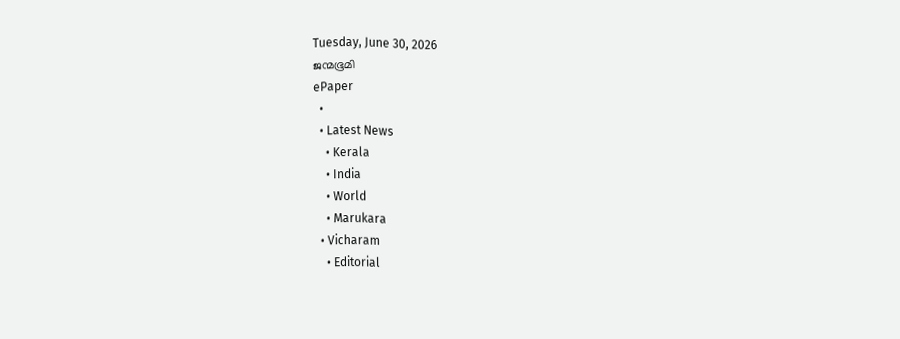Tuesday, June 30, 2026
ജന്മഭൂമി
ePaper
  •
  • Latest News
    • Kerala
    • India
    • World
    • Marukara
  • Vicharam
    • Editorial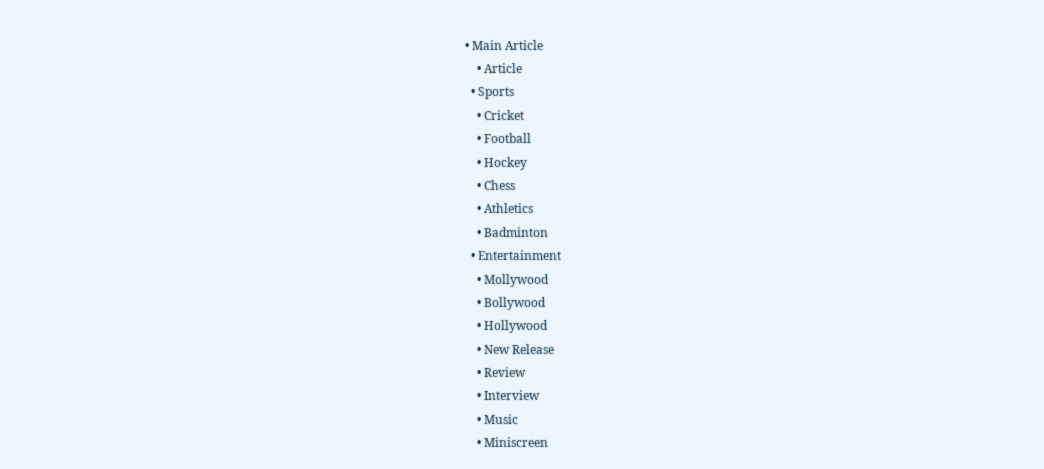• Main Article
    • Article
  • Sports
    • Cricket
    • Football
    • Hockey
    • Chess
    • Athletics
    • Badminton
  • Entertainment
    • Mollywood
    • Bollywood
    • Hollywood
    • New Release
    • Review
    • Interview
    • Music
    • Miniscreen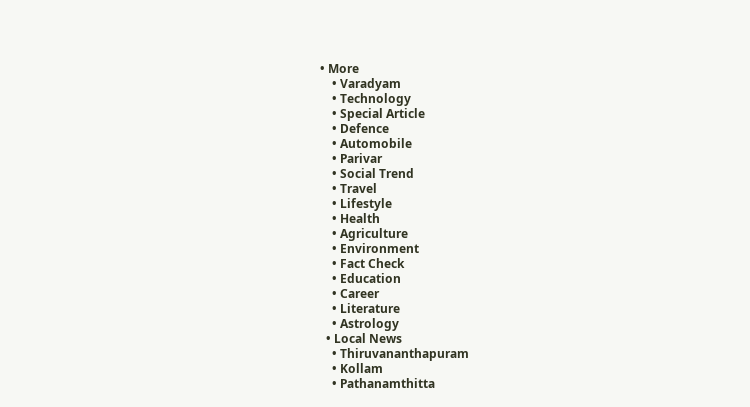• More
    • Varadyam
    • Technology
    • Special Article
    • Defence
    • Automobile
    • Parivar
    • Social Trend
    • Travel
    • Lifestyle
    • Health
    • Agriculture
    • Environment
    • Fact Check
    • Education
    • Career
    • Literature
    • Astrology
  • Local News
    • Thiruvananthapuram
    • Kollam
    • Pathanamthitta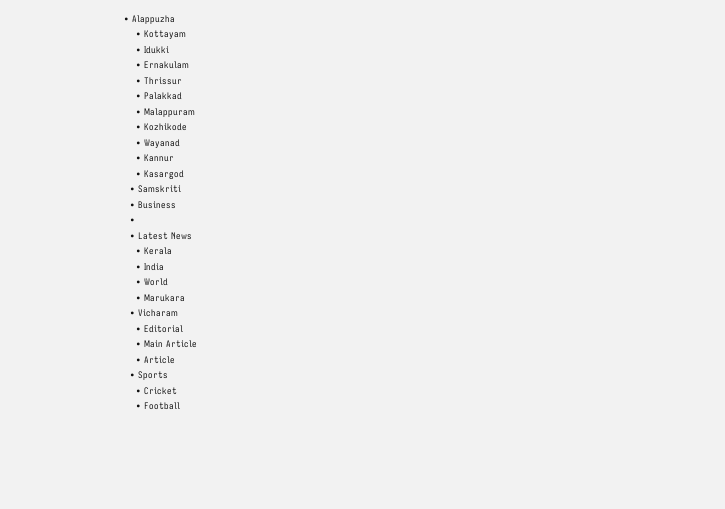• Alappuzha
    • Kottayam
    • Idukki
    • Ernakulam
    • Thrissur
    • Palakkad
    • Malappuram
    • Kozhikode
    • Wayanad
    • Kannur
    • Kasargod
  • Samskriti
  • Business
  •
  • Latest News
    • Kerala
    • India
    • World
    • Marukara
  • Vicharam
    • Editorial
    • Main Article
    • Article
  • Sports
    • Cricket
    • Football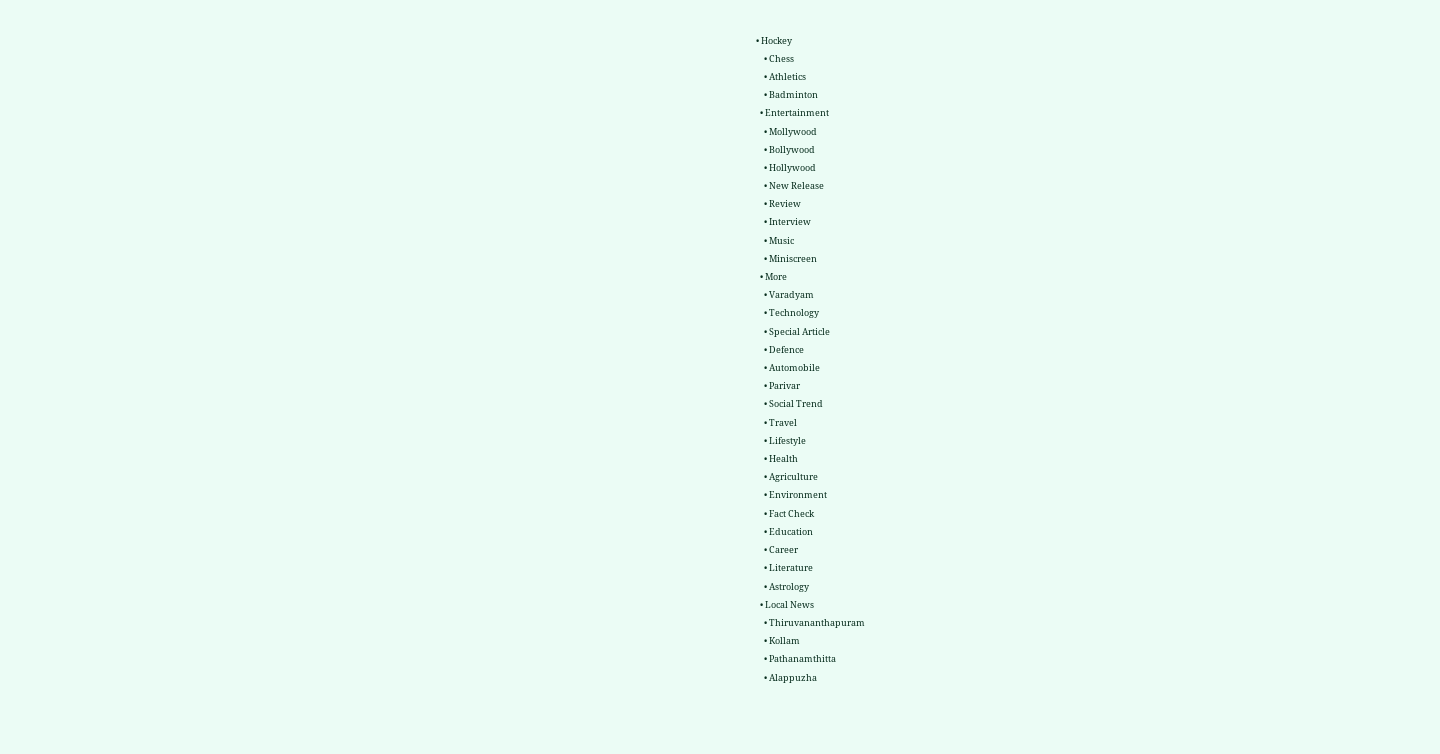• Hockey
    • Chess
    • Athletics
    • Badminton
  • Entertainment
    • Mollywood
    • Bollywood
    • Hollywood
    • New Release
    • Review
    • Interview
    • Music
    • Miniscreen
  • More
    • Varadyam
    • Technology
    • Special Article
    • Defence
    • Automobile
    • Parivar
    • Social Trend
    • Travel
    • Lifestyle
    • Health
    • Agriculture
    • Environment
    • Fact Check
    • Education
    • Career
    • Literature
    • Astrology
  • Local News
    • Thiruvananthapuram
    • Kollam
    • Pathanamthitta
    • Alappuzha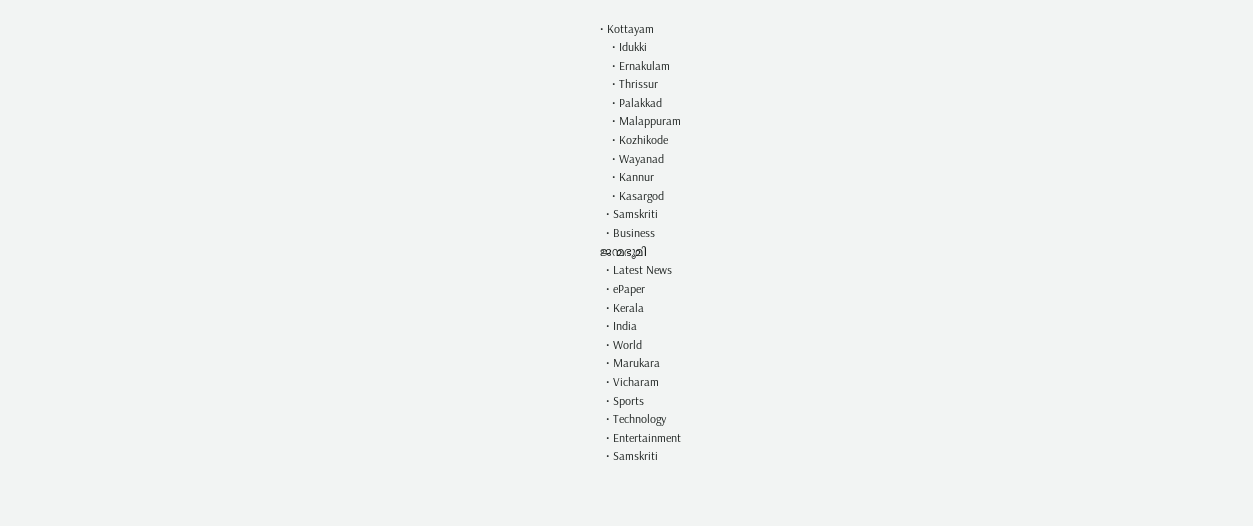• Kottayam
    • Idukki
    • Ernakulam
    • Thrissur
    • Palakkad
    • Malappuram
    • Kozhikode
    • Wayanad
    • Kannur
    • Kasargod
  • Samskriti
  • Business
ജന്മഭൂമി
  • Latest News
  • ePaper
  • Kerala
  • India
  • World
  • Marukara
  • Vicharam
  • Sports
  • Technology
  • Entertainment
  • Samskriti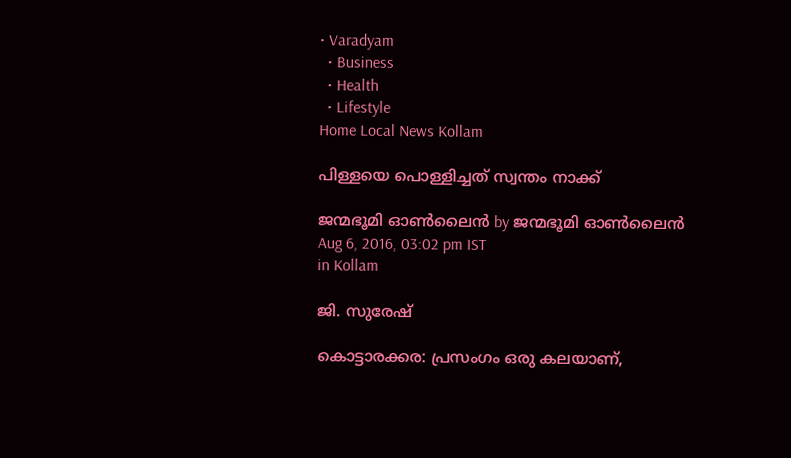• Varadyam
  • Business
  • Health
  • Lifestyle
Home Local News Kollam

പിള്ളയെ പൊള്ളിച്ചത് സ്വന്തം നാക്ക്

ജന്മഭൂമി ഓണ്‍ലൈന്‍ by ജന്മഭൂമി ഓണ്‍ലൈന്‍
Aug 6, 2016, 03:02 pm IST
in Kollam

ജി. സുരേഷ്

കൊട്ടാരക്കര: പ്രസംഗം ഒരു കലയാണ്,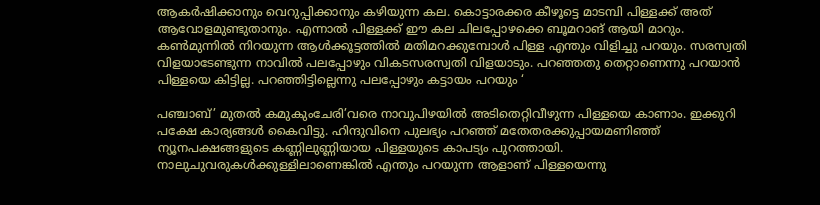ആകര്‍ഷിക്കാനും വെറുപ്പിക്കാനും കഴിയുന്ന കല. കൊട്ടാരക്കര കീഴൂട്ടെ മാടമ്പി പിള്ളക്ക് അത് ആവോളമുണ്ടുതാനും. എന്നാല്‍ പിള്ളക്ക് ഈ കല ചിലപ്പോഴക്കെ ബൂമറാങ് ആയി മാറും. കണ്‍മുന്നില്‍ നിറയുന്ന ആള്‍ക്കൂട്ടത്തില്‍ മതിമറക്കുമ്പോള്‍ പിള്ള എന്തും വിളിച്ചു പറയും. സരസ്വതി വിളയാടേണ്ടുന്ന നാവില്‍ പലപ്പോഴും വികടസരസ്വതി വിളയാടും. പറഞ്ഞതു തെറ്റാണെന്നു പറയാന്‍ പിള്ളയെ കിട്ടില്ല. പറഞ്ഞിട്ടില്ലെന്നു പലപ്പോഴും കട്ടായം പറയും ‘

പഞ്ചാബ്’ മുതല്‍ കമുകുംചേരി’വരെ നാവുപിഴയില്‍ അടിതെറ്റിവീഴുന്ന പിള്ളയെ കാണാം. ഇക്കുറി പക്ഷേ കാര്യങ്ങള്‍ കൈവിട്ടു. ഹിന്ദുവിനെ പുലഭ്യം പറഞ്ഞ് മതേതരക്കുപ്പായമണിഞ്ഞ് ന്യൂനപക്ഷങ്ങളുടെ കണ്ണിലുണ്ണിയായ പിള്ളയുടെ കാപട്യം പുറത്തായി. നാലുചുവരുകള്‍ക്കുള്ളിലാണെങ്കില്‍ എന്തും പറയുന്ന ആളാണ് പിള്ളയെന്നു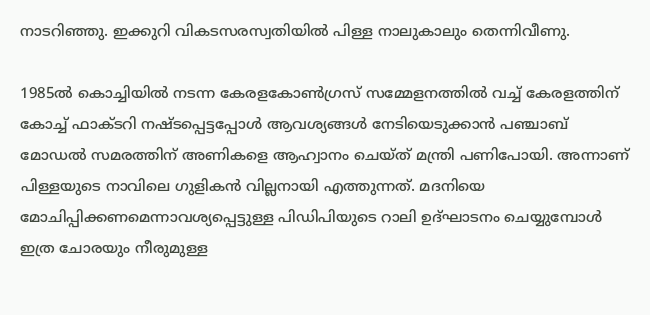നാടറിഞ്ഞു. ഇക്കുറി വികടസരസ്വതിയില്‍ പിള്ള നാലുകാലും തെന്നിവീണു.

1985ല്‍ കൊച്ചിയില്‍ നടന്ന കേരളകോണ്‍ഗ്രസ് സമ്മേളനത്തില്‍ വച്ച് കേരളത്തിന് കോച്ച് ഫാക്ടറി നഷ്ടപ്പെട്ടപ്പോള്‍ ആവശ്യങ്ങള്‍ നേടിയെടുക്കാന്‍ പഞ്ചാബ് മോഡല്‍ സമരത്തിന് അണികളെ ആഹ്വാനം ചെയ്ത് മന്ത്രി പണിപോയി. അന്നാണ് പിള്ളയുടെ നാവിലെ ഗുളികന്‍ വില്ലനായി എത്തുന്നത്. മദനിയെ മോചിപ്പിക്കണമെന്നാവശ്യപ്പെട്ടുള്ള പിഡിപിയുടെ റാലി ഉദ്ഘാടനം ചെയ്യുമ്പോള്‍ ഇത്ര ചോരയും നീരുമുള്ള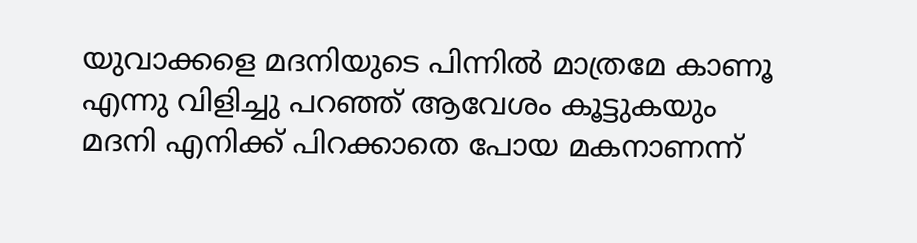യുവാക്കളെ മദനിയുടെ പിന്നില്‍ മാത്രമേ കാണൂ എന്നു വിളിച്ചു പറഞ്ഞ് ആവേശം കൂട്ടുകയും മദനി എനിക്ക് പിറക്കാതെ പോയ മകനാണന്ന്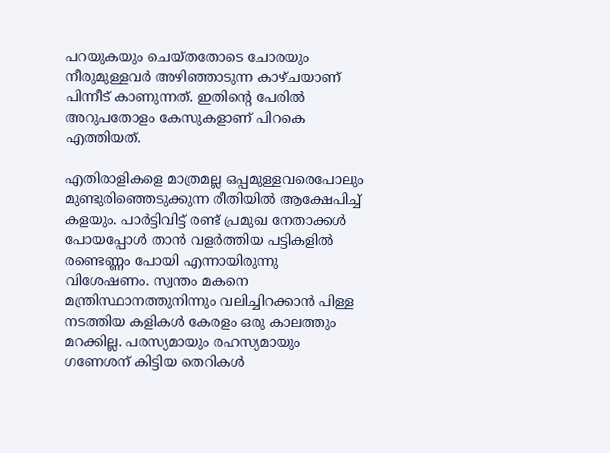പറയുകയും ചെയ്തതോടെ ചോരയും നീരുമുള്ളവര്‍ അഴിഞ്ഞാടുന്ന കാഴ്ചയാണ് പിന്നീട് കാണുന്നത്. ഇതിന്റെ പേരില്‍ അറുപതോളം കേസുകളാണ് പിറകെ എത്തിയത്.

എതിരാളികളെ മാത്രമല്ല ഒപ്പമുള്ളവരെപോലും മുണ്ടുരിഞ്ഞെടുക്കുന്ന രീതിയില്‍ ആക്ഷേപിച്ച് കളയും. പാര്‍ട്ടിവിട്ട് രണ്ട് പ്രമുഖ നേതാക്കള്‍ പോയപ്പോള്‍ താന്‍ വളര്‍ത്തിയ പട്ടികളില്‍ രണ്ടെണ്ണം പോയി എന്നായിരുന്നു വിശേഷണം. സ്വന്തം മകനെ മന്ത്രിസ്ഥാനത്തുനിന്നും വലിച്ചിറക്കാന്‍ പിള്ള നടത്തിയ കളികള്‍ കേരളം ഒരു കാലത്തും മറക്കില്ല. പരസ്യമായും രഹസ്യമായും ഗണേശന് കിട്ടിയ തെറികള്‍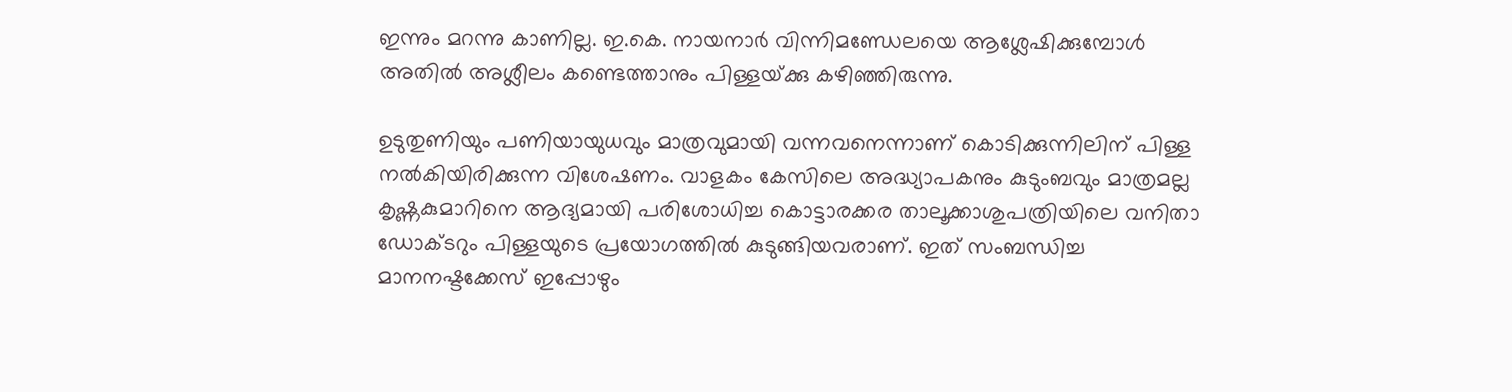ഇന്നും മറന്നു കാണില്ല. ഇ.കെ. നായനാര്‍ വിന്നിമണ്ഡേലയെ ആശ്ലേഷിക്കുമ്പോള്‍ അതില്‍ അശ്ലീലം കണ്ടെത്താനും പിള്ളയ്‌ക്കു കഴിഞ്ഞിരുന്നു.

ഉടുതുണിയും പണിയായുധവും മാത്രവുമായി വന്നവനെന്നാണ് കൊടിക്കുന്നിലിന് പിള്ള നല്‍കിയിരിക്കുന്ന വിശേഷണം. വാളകം കേസിലെ അദ്ധ്യാപകനും കുടുംബവും മാത്രമല്ല കൃഷ്ണകുമാറിനെ ആദ്യമായി പരിശോധിച്ച കൊട്ടാരക്കര താലൂക്കാശുപത്രിയിലെ വനിതാ ഡോക്ടറും പിള്ളയുടെ പ്രയോഗത്തില്‍ കുടുങ്ങിയവരാണ്. ഇത് സംബന്ധിച്ച മാനനഷ്ടക്കേസ് ഇപ്പോഴും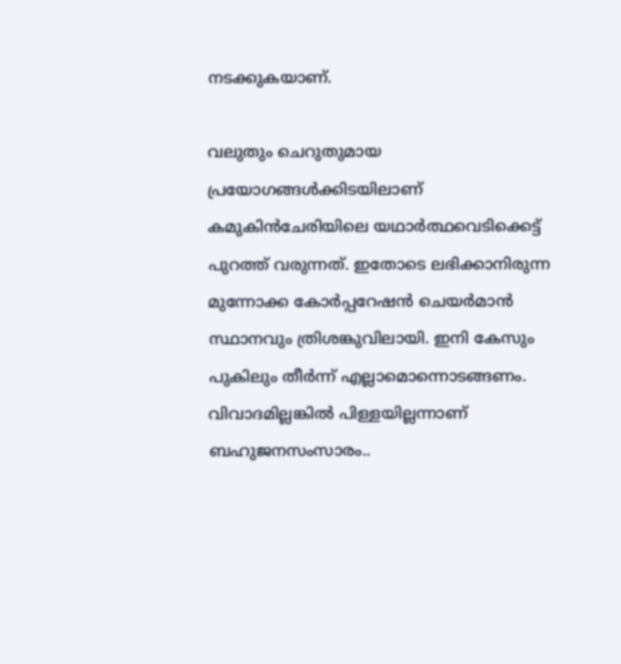നടക്കുകയാണ്.

വലുതും ചെറുതുമായ പ്രയോഗങ്ങള്‍ക്കിടയിലാണ് കമുകിന്‍ചേരിയിലെ യഥാര്‍ത്ഥവെടിക്കെട്ട് പുറത്ത് വരുന്നത്. ഇതോടെ ലഭിക്കാനിരുന്ന മുന്നോക്ക കോര്‍പ്പറേഷന്‍ ചെയര്‍മാന്‍ സ്ഥാനവും ത്രിശങ്കുവിലായി. ഇനി കേസും പുകിലും തീര്‍ന്ന് എല്ലാമൊന്നൊടങ്ങണം. വിവാദമില്ലങ്കില്‍ പിള്ളയില്ലന്നാണ് ബഹുജനസംസാരം..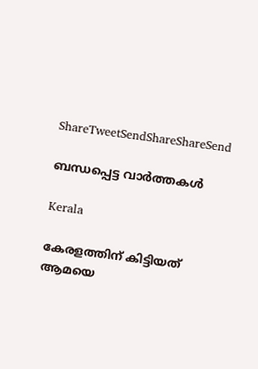ShareTweetSendShareShareSend

ബന്ധപ്പെട്ട വാര്‍ത്തകള്‍

Kerala

കേരളത്തിന് കിട്ടിയത്  ആമയെ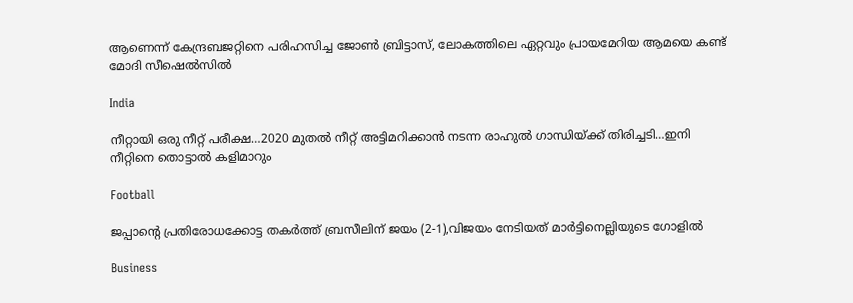ആണെന്ന് കേന്ദ്രബജറ്റിനെ പരിഹസിച്ച ജോണ്‍ ബ്രിട്ടാസ്, ലോകത്തിലെ ഏറ്റവും പ്രായമേറിയ ആമയെ കണ്ട് മോദി സീഷെല്‍സില്‍

India

നീറ്റായി ഒരു നീറ്റ് പരീക്ഷ…2020 മുതല്‍ നീറ്റ് അട്ടിമറിക്കാന്‍ നടന്ന രാഹുല്‍ ഗാന്ധിയ്‌ക്ക് തിരിച്ചടി…ഇനി നീറ്റിനെ തൊട്ടാല്‍ കളിമാറും

Football

ജപ്പാന്റെ പ്രതിരോധക്കോട്ട തകര്‍ത്ത് ബ്രസീലിന് ജയം (2-1),വിജയം നേടിയത് മാര്‍ട്ടിനെല്ലിയുടെ ഗോളില്‍

Business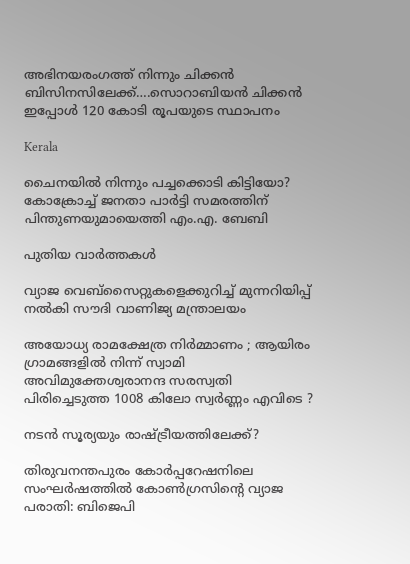അഭിനയരംഗത്ത് നിന്നും ചിക്കന്‍ ബിസിനസിലേക്ക്….സൊറാബിയന്‍ ചിക്കന്‍ ഇപ്പോള്‍ 120 കോടി രൂപയുടെ സ്ഥാപനം

Kerala

ചൈനയില്‍ നിന്നും പച്ചക്കൊടി കിട്ടിയോ? കോക്രോച്ച് ജനതാ പാര്‍ട്ടി സമരത്തിന് പിന്തുണയുമായെത്തി എം.എ. ബേബി

പുതിയ വാര്‍ത്തകള്‍

വ്യാജ വെബ്സൈറ്റുകളെക്കുറിച്ച് മുന്നറിയിപ്പ് നൽകി സൗദി വാണിജ്യ മന്ത്രാലയം

അയോധ്യ രാമക്ഷേത്ര നിർമ്മാണം ; ആയിരം ഗ്രാമങ്ങളിൽ നിന്ന് സ്വാമി അവിമുക്തേശ്വരാനന്ദ സരസ്വതി പിരിച്ചെടുത്ത 1008 കിലോ സ്വർണ്ണം എവിടെ ?

നടന്‍ സൂര്യയും രാഷ്‌ട്രീയത്തിലേക്ക്?

തിരുവനന്തപുരം കോര്‍പ്പറേഷനിലെ സംഘര്‍ഷത്തില്‍ കോണ്‍ഗ്രസിന്റെ വ്യാജ പരാതി: ബിജെപി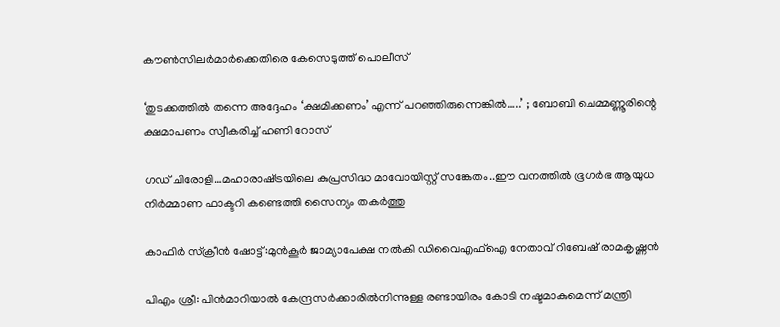കൗണ്‍സിലര്‍മാര്‍ക്കെതിരെ കേസെടുത്ത് പൊലീസ്

‘തുടക്കത്തിൽ തന്നെ അദ്ദേഹം ‘ക്ഷമിക്കണം’ എന്ന് പറഞ്ഞിരുന്നെങ്കിൽ…..’ ; ബോബി ചെമ്മണ്ണൂരിന്റെ ക്ഷമാപണം സ്വീകരിച്ച് ഹണി റോസ്

ഗഡ് ചിരോളി…മഹാരാഷ്‌ട്രയിലെ കുപ്രസിദ്ധ മാവോയിസ്റ്റ് സങ്കേതം..ഈ വനത്തില്‍ ഭൂഗര്‍ഭ ആയുധ നിര്‍മ്മാണ ഫാക്ടറി കണ്ടെത്തി സൈന്യം തകര്‍ത്തു

കാഫിര്‍ സ്‌ക്രീന്‍ ഷോട്ട്:മുന്‍കൂര്‍ ജാമ്യാപേക്ഷ നല്‍കി ഡിവൈഎഫ്‌ഐ നേതാവ് റിബേഷ് രാമകൃഷ്ണന്‍

പിഎം ശ്രീ: പിന്‍മാറിയാല്‍ കേന്ദ്രസര്‍ക്കാരില്‍നിന്നുള്ള രണ്ടായിരം കോടി നഷ്ടമാകുമെന്ന് മന്ത്രി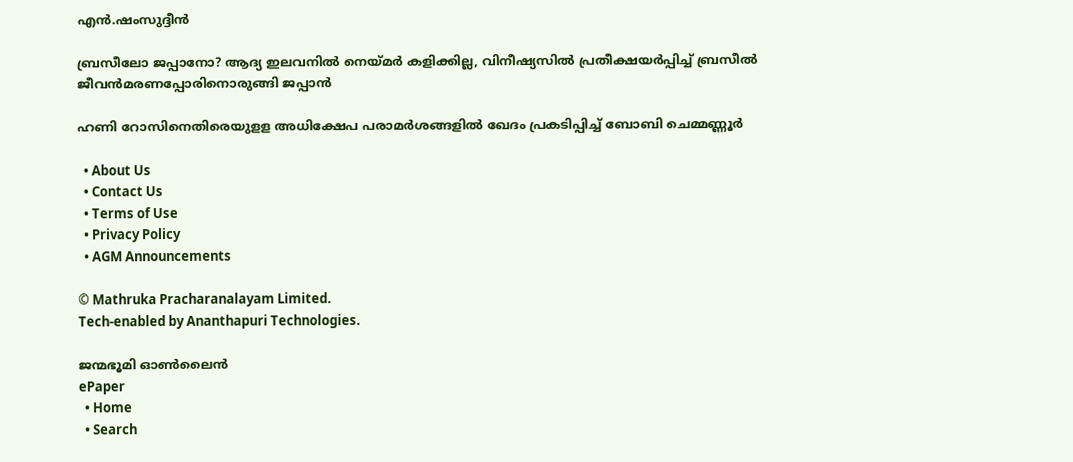എന്‍.ഷംസുദ്ദീന്‍

ബ്രസീലോ ജപ്പാനോ? ആദ്യ ഇലവനില്‍ നെയ്‌മര്‍ കളിക്കില്ല, വിനീഷ്യസില്‍ പ്രതീക്ഷയര്‍പ്പിച്ച് ബ്രസീല്‍ ജീവന്‍മരണപ്പോരിനൊരുങ്ങി ജപ്പാന്‍

ഹണി റോസിനെതിരെയുളള അധിക്ഷേപ പരാമര്‍ശങ്ങളില്‍ ഖേദം പ്രകടിപ്പിച്ച് ബോബി ചെമ്മണ്ണൂര്‍

  • About Us
  • Contact Us
  • Terms of Use
  • Privacy Policy
  • AGM Announcements

© Mathruka Pracharanalayam Limited.
Tech-enabled by Ananthapuri Technologies.

ജന്മഭൂമി ഓണ്‍ലൈന്‍
ePaper
  • Home
  • Search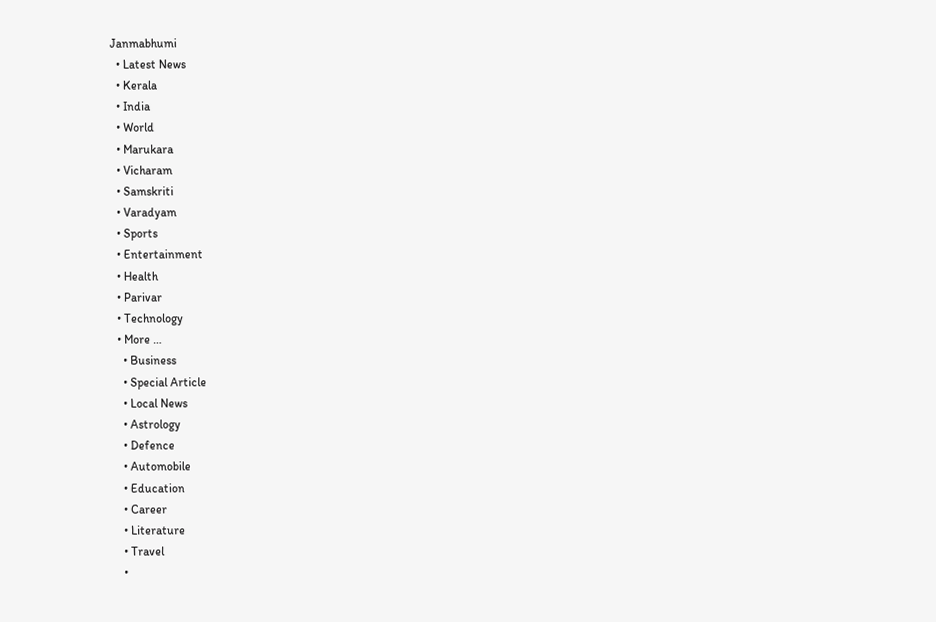Janmabhumi
  • Latest News
  • Kerala
  • India
  • World
  • Marukara
  • Vicharam
  • Samskriti
  • Varadyam
  • Sports
  • Entertainment
  • Health
  • Parivar
  • Technology
  • More …
    • Business
    • Special Article
    • Local News
    • Astrology
    • Defence
    • Automobile
    • Education
    • Career
    • Literature
    • Travel
    •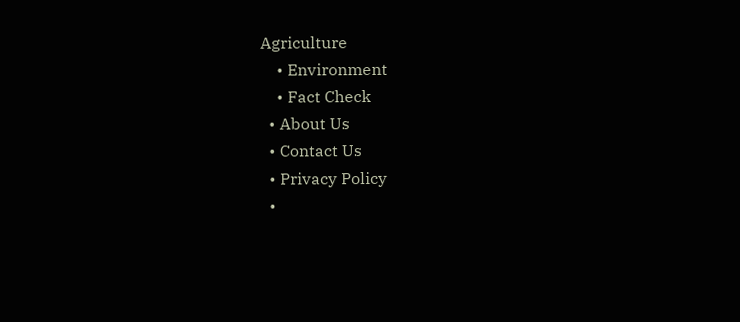Agriculture
    • Environment
    • Fact Check
  • About Us
  • Contact Us
  • Privacy Policy
  •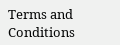Terms and Conditions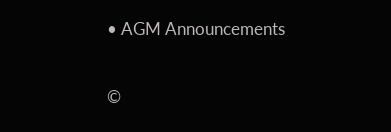• AGM Announcements

©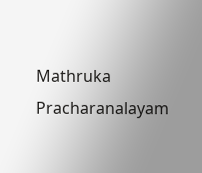Mathruka Pracharanalayam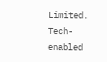Limited.
Tech-enabled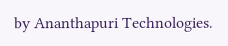by Ananthapuri Technologies.